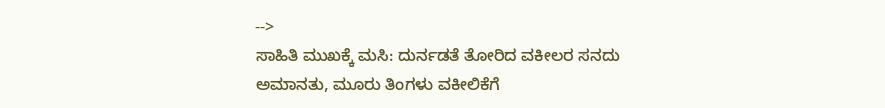-->
ಸಾಹಿತಿ ಮುಖಕ್ಕೆ ಮಸಿ: ದುರ್ನಡತೆ ತೋರಿದ ವಕೀಲರ ಸನದು ಅಮಾನತು, ಮೂರು ತಿಂಗಳು ವಕೀಲಿಕೆಗೆ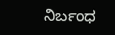ನಿರ್ಬಂಧ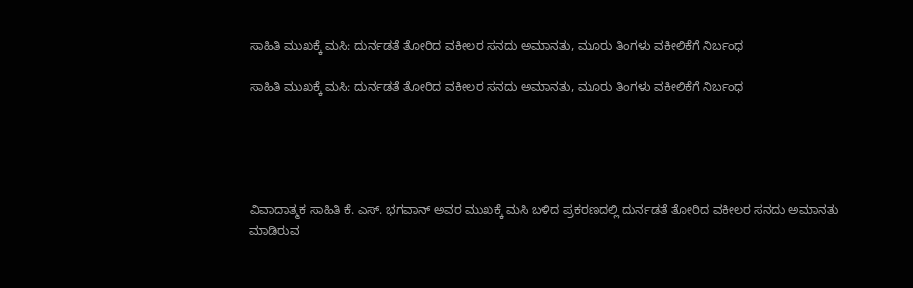ಸಾಹಿತಿ ಮುಖಕ್ಕೆ ಮಸಿ: ದುರ್ನಡತೆ ತೋರಿದ ವಕೀಲರ ಸನದು ಅಮಾನತು, ಮೂರು ತಿಂಗಳು ವಕೀಲಿಕೆಗೆ ನಿರ್ಬಂಧ

ಸಾಹಿತಿ ಮುಖಕ್ಕೆ ಮಸಿ: ದುರ್ನಡತೆ ತೋರಿದ ವಕೀಲರ ಸನದು ಅಮಾನತು, ಮೂರು ತಿಂಗಳು ವಕೀಲಿಕೆಗೆ ನಿರ್ಬಂಧ





ವಿವಾದಾತ್ಮಕ ಸಾಹಿತಿ ಕೆ. ಎಸ್. ಭಗವಾನ್ ಅವರ ಮುಖಕ್ಕೆ ಮಸಿ ಬಳಿದ ಪ್ರಕರಣದಲ್ಲಿ ದುರ್ನಡತೆ ತೋರಿದ ವಕೀಲರ ಸನದು ಅಮಾನತು ಮಾಡಿರುವ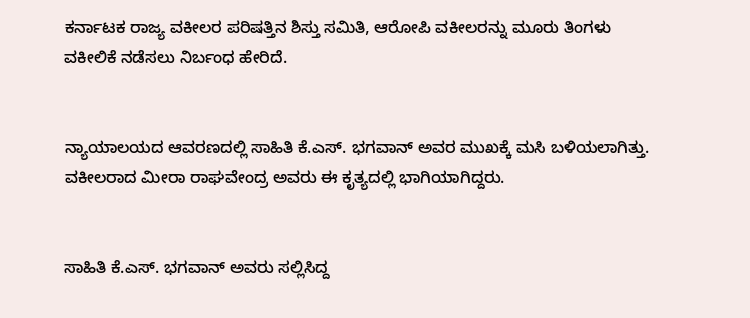ಕರ್ನಾಟಕ ರಾಜ್ಯ ವಕೀಲರ ಪರಿಷತ್ತಿನ ಶಿಸ್ತು ಸಮಿತಿ, ಆರೋಪಿ ವಕೀಲರನ್ನು ಮೂರು ತಿಂಗಳು ವಕೀಲಿಕೆ ನಡೆಸಲು ನಿರ್ಬಂಧ ಹೇರಿದೆ.


ನ್ಯಾಯಾಲಯದ ಆವರಣದಲ್ಲಿ ಸಾಹಿತಿ ಕೆ.ಎಸ್. ಭಗವಾನ್ ಅವರ ಮುಖಕ್ಕೆ ಮಸಿ ಬಳಿಯಲಾಗಿತ್ತು. ವಕೀಲರಾದ ಮೀರಾ ರಾಘವೇಂದ್ರ ಅವರು ಈ ಕೃತ್ಯದಲ್ಲಿ ಭಾಗಿಯಾಗಿದ್ದರು.


ಸಾಹಿತಿ ಕೆ.ಎಸ್. ಭಗವಾನ್ ಅವರು ಸಲ್ಲಿಸಿದ್ದ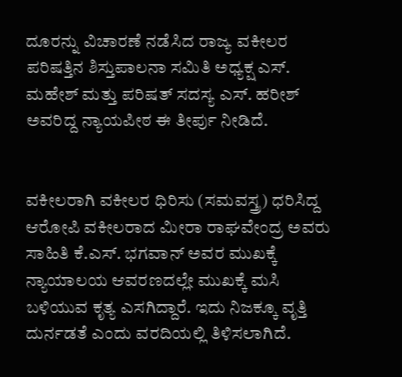ದೂರನ್ನು ವಿಚಾರಣೆ ನಡೆಸಿದ ರಾಜ್ಯ ವಕೀಲರ ಪರಿಷತ್ತಿನ ಶಿಸ್ತುಪಾಲನಾ ಸಮಿತಿ ಅಧ್ಯಕ್ಷ ಎಸ್. ಮಹೇಶ್ ಮತ್ತು ಪರಿಷತ್ ಸದಸ್ಯ ಎಸ್. ಹರೀಶ್ ಅವರಿದ್ದ ನ್ಯಾಯಪೀಠ ಈ ತೀರ್ಪು ನೀಡಿದೆ.


ವಕೀಲರಾಗಿ ವಕೀಲರ ಧಿರಿಸು (ಸಮವಸ್ತ್ರ) ಧರಿಸಿದ್ದ ಆರೋಪಿ ವಕೀಲರಾದ ಮೀರಾ ರಾಘವೇಂದ್ರ ಅವರು ಸಾಹಿತಿ ಕೆ.ಎಸ್. ಭಗವಾನ್ ಅವರ ಮುಖಕ್ಕೆ ನ್ಯಾಯಾಲಯ ಆವರಣದಲ್ಲೇ ಮುಖಕ್ಕೆ ಮಸಿ ಬಳಿಯುವ ಕೃತ್ಯ ಎಸಗಿದ್ದಾರೆ. ಇದು ನಿಜಕ್ಕೂ ವೃತ್ತಿ ದುರ್ನಡತೆ ಎಂದು ವರದಿಯಲ್ಲಿ ತಿಳಿಸಲಾಗಿದೆ.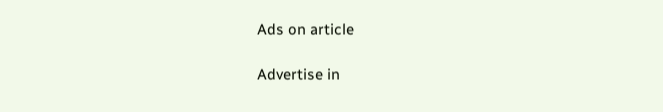Ads on article

Advertise in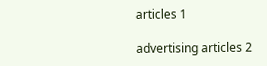articles 1

advertising articles 2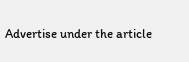Advertise under the article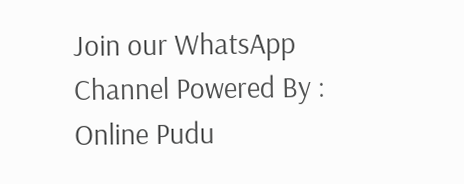Join our WhatsApp Channel Powered By : Online Pudu